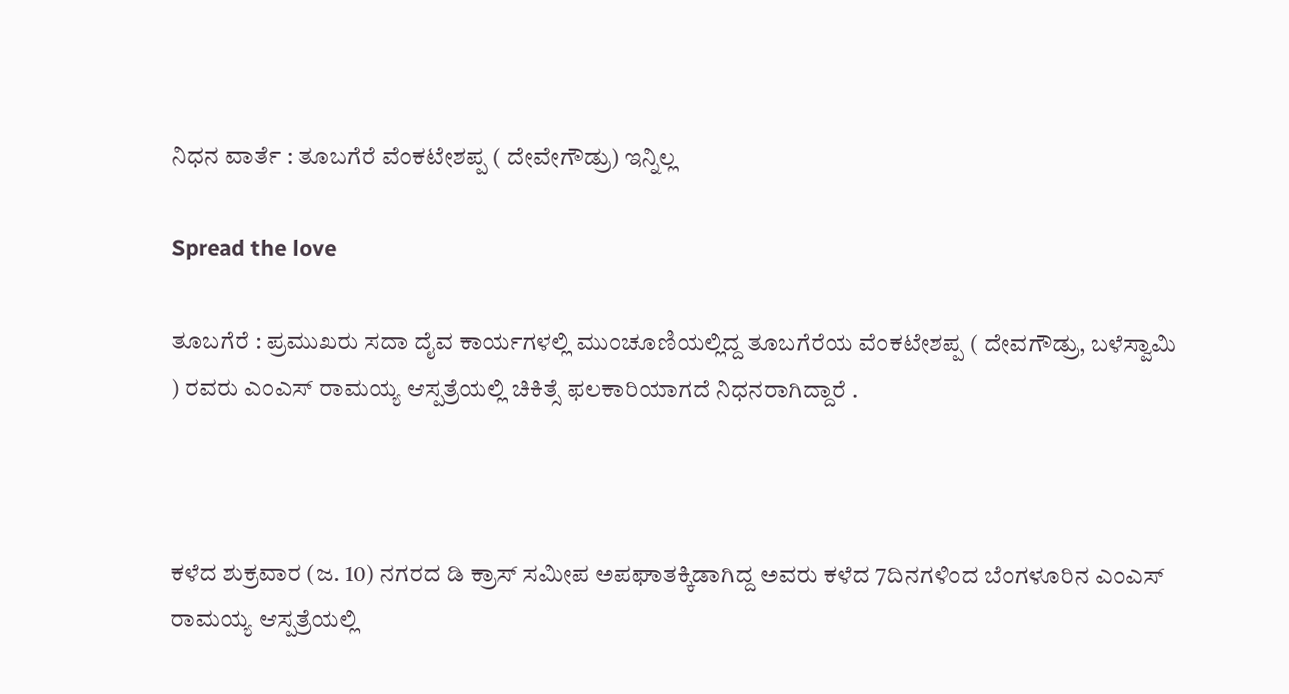ನಿಧನ ವಾರ್ತೆ : ತೂಬಗೆರೆ ವೆಂಕಟೇಶಪ್ಪ ( ದೇವೇಗೌಡ್ರು) ಇನ್ನಿಲ್ಲ

Spread the love

ತೂಬಗೆರೆ : ಪ್ರಮುಖರು ಸದಾ ದೈವ ಕಾರ್ಯಗಳಲ್ಲಿ ಮುಂಚೂಣಿಯಲ್ಲಿದ್ದ ತೂಬಗೆರೆಯ ವೆಂಕಟೇಶಪ್ಪ ( ದೇವಗೌಡ್ರು, ಬಳೆಸ್ವಾಮಿ ) ರವರು ಎಂಎಸ್ ರಾಮಯ್ಯ ಆಸ್ಪತ್ರೆಯಲ್ಲಿ ಚಿಕಿತ್ಸೆ ಫಲಕಾರಿಯಾಗದೆ ನಿಧನರಾಗಿದ್ದಾರೆ .



ಕಳೆದ ಶುಕ್ರವಾರ (ಜ. 10) ನಗರದ ಡಿ ಕ್ರಾಸ್ ಸಮೀಪ ಅಪಘಾತಕ್ಕಿಡಾಗಿದ್ದ ಅವರು ಕಳೆದ 7ದಿನಗಳಿಂದ ಬೆಂಗಳೂರಿನ ಎಂಎಸ್ ರಾಮಯ್ಯ ಆಸ್ಪತ್ರೆಯಲ್ಲಿ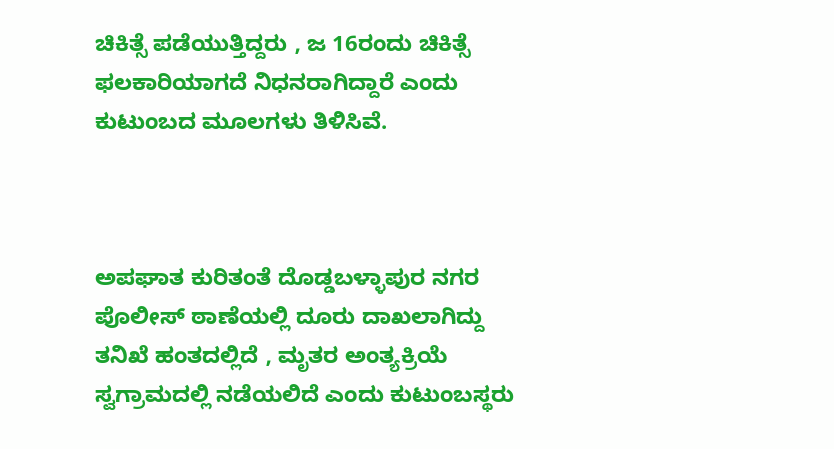ಚಿಕಿತ್ಸೆ ಪಡೆಯುತ್ತಿದ್ದರು , ಜ 16ರಂದು ಚಿಕಿತ್ಸೆ ಫಲಕಾರಿಯಾಗದೆ ನಿಧನರಾಗಿದ್ದಾರೆ ಎಂದು ಕುಟುಂಬದ ಮೂಲಗಳು ತಿಳಿಸಿವೆ.



ಅಪಘಾತ ಕುರಿತಂತೆ ದೊಡ್ಡಬಳ್ಳಾಪುರ ನಗರ ಪೊಲೀಸ್ ಠಾಣೆಯಲ್ಲಿ ದೂರು ದಾಖಲಾಗಿದ್ದು ತನಿಖೆ ಹಂತದಲ್ಲಿದೆ , ಮೃತರ ಅಂತ್ಯಕ್ರಿಯೆ ಸ್ವಗ್ರಾಮದಲ್ಲಿ ನಡೆಯಲಿದೆ ಎಂದು ಕುಟುಂಬಸ್ಥರು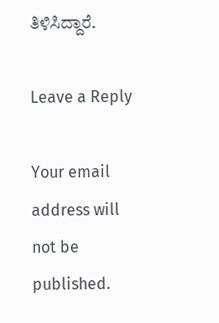ತಿಳಿಸಿದ್ದಾರೆ.

Leave a Reply

Your email address will not be published.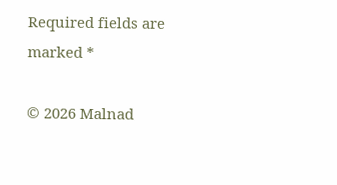Required fields are marked *

© 2026 Malnad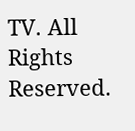TV. All Rights Reserved.